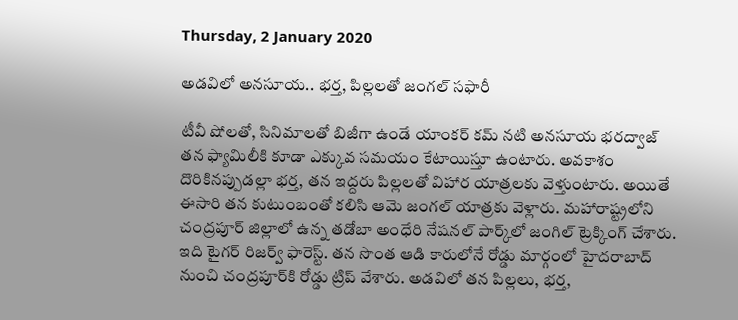Thursday, 2 January 2020

అడవిలో అనసూయ.. భర్త, పిల్లలతో జంగల్ సఫారీ

టీవీ షోలతో, సినిమాలతో బిజీగా ఉండే యాంకర్ కమ్ నటి అనసూయ భరద్వాజ్ తన ఫ్యామిలీకి కూడా ఎక్కువ సమయం కేటాయిస్తూ ఉంటారు. అవకాశం దొరికినప్పుడల్లా భర్త, తన ఇద్దరు పిల్లలతో విహార యాత్రలకు వెళ్తుంటారు. అయితే ఈసారి తన కుటుంబంతో కలిసి ఆమె జంగల్ యాత్రకు వెళ్లారు. మహారాష్ట్రలోని చంద్రపూర్ జిల్లాలో ఉన్న తడోబా అంధేరి నేషనల్ పార్క్‌లో జంగిల్ ట్రెక్కింగ్ చేశారు. ఇది టైగర్ రిజర్వ్ ఫారెస్ట్. తన సొంత ఆడి కారులోనే రోడ్డు మార్గంలో హైదరాబాద్ నుంచి చంద్రపూర్‌కి రోడ్డు ట్రిప్ వేశారు. అడవిలో తన పిల్లలు, భర్త,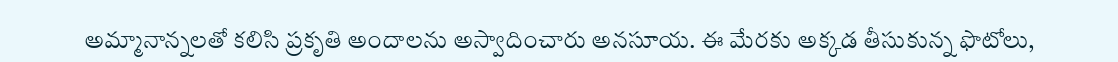అమ్మానాన్నలతో కలిసి ప్రకృతి అందాలను అస్వాదించారు అనసూయ. ఈ మేరకు అక్కడ తీసుకున్న ఫొటోలు,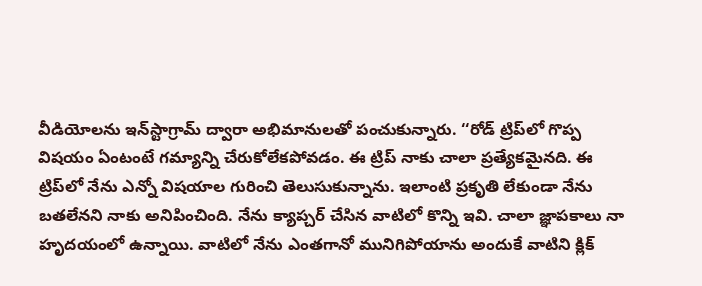వీడియోలను ఇన్‌స్టాగ్రామ్ ద్వారా అభిమానులతో పంచుకున్నారు. ‘‘రోడ్ ట్రిప్‌లో గొప్ప విషయం ఏంటంటే గమ్యాన్ని చేరుకోలేకపోవడం. ఈ ట్రిప్ నాకు చాలా ప్రత్యేకమైనది. ఈ ట్రిప్‌లో నేను ఎన్నో విషయాల గురించి తెలుసుకున్నాను. ఇలాంటి ప్రకృతి లేకుండా నేను బతలేనని నాకు అనిపించింది. నేను క్యాప్చర్ చేసిన వాటిలో కొన్ని ఇవి. చాలా జ్ఞాపకాలు నా హృదయంలో ఉన్నాయి. వాటిలో నేను ఎంతగానో మునిగిపోయాను అందుకే వాటిని క్లిక్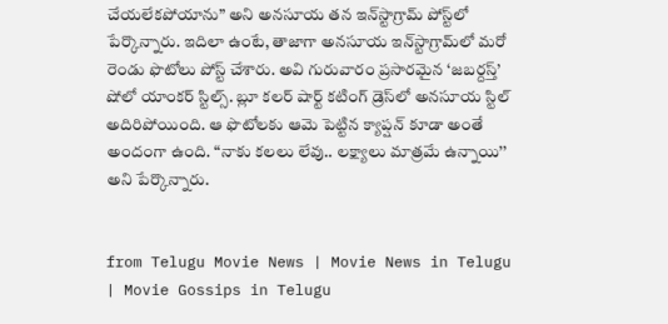చేయలేకపోయాను’’ అని అనసూయ తన ఇన్‌స్టాగ్రామ్ పోస్ట్‌లో పేర్కొన్నారు. ఇదిలా ఉంటే, తాజాగా అనసూయ ఇన్‌స్టాగ్రామ్‌లో మరో రెండు ఫొటోలు పోస్ట్ చేశారు. అవి గురువారం ప్రసారమైన ‘జబర్దస్త్’ షోలో యాంకర్ స్టిల్స్. బ్లూ కలర్ షార్ట్ కటింగ్ డ్రెస్‌లో అనసూయ స్టిల్ అదిరిపోయింది. ఆ ఫొటోలకు ఆమె పెట్టిన క్యాప్షన్ కూడా అంతే అందంగా ఉంది. ‘‘నాకు కలలు లేవు.. లక్ష్యాలు మాత్రమే ఉన్నాయి’’ అని పేర్కొన్నారు.


from Telugu Movie News | Movie News in Telugu | Movie Gossips in Telugu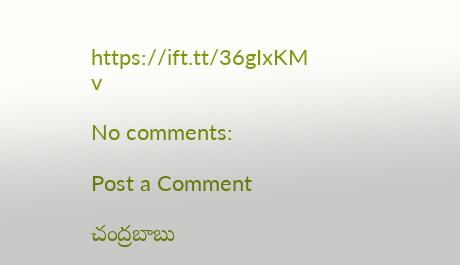https://ift.tt/36gIxKM
v

No comments:

Post a Comment

చంద్రబాబు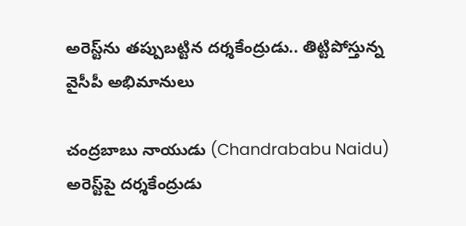అరెస్ట్‌ను తప్పుబట్టిన దర్శకేంద్రుడు.. తిట్టిపోస్తున్న వైసీపీ అభిమానులు

చంద్రబాబు నాయుడు (Chandrababu Naidu) అరెస్ట్‌పై దర్శకేంద్రుడు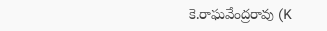కె.రాఘవేంద్రరావు (K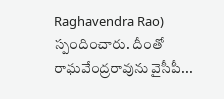Raghavendra Rao) స్పందించారు. దీంతో రాఘవేంద్రరావును వైసీపీ...